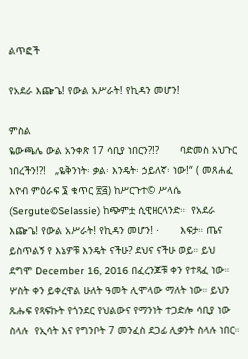ልጥፎች

የአደራ እጬጌ! የውል አሥራት! የኪዳን መሆን!

ምስል
ዬውጫሌ ውል አንቀጽ 17 ሳቢያ ነበርን?!?       ባድመስ አህጉር ነበረችን!?!   „ዬቅንነት፡ ቃል፡ እንዴት፡ ኃይለኛ፡ ነው!“ ( መጸሐፈ እዮብ ምዕራፍ ፮ ቁጥር ፳፭) ከሥርጉተ© ሥላሴ (Sergute©Selassie) ከጭምቷ ሲዊዘርላንድ።  የአደራ እጬጌ! የውል አሥራት! የኪዳን መሆን! ·       እፍታ። ጤና ይስጥልኝ የ እኔዎቹ እንዴት ናችሁ? ደህና ናችሁ ወይ። ይህ ደግሞ December 16, 2016 በፈረንጆቹ ቀን የተጻፈ ነው። ሦስት ቀን ይቀረዋል ሁለት ዓመት ሊሞላው ማለት ነው። ይህን ጹሑፍ የጻፍኩት የጎንደር የህልውና የማንነት ተጋድሎ ሳቢያ ነው ስላሉ  የኢሳት እና የግንቦት 7 መንፈስ ደጋፊ ሊቃንት ስላሉ ነበር።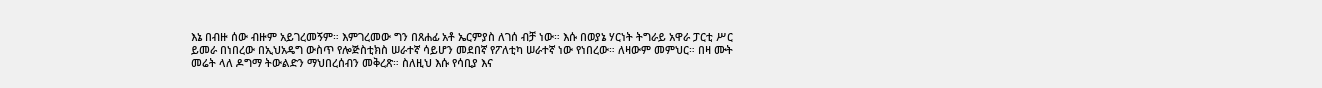እኔ በብዙ ሰው ብዙም አይገረመኝም። እምገረመው ግን በጸሐፊ አቶ ኤርምያስ ለገሰ ብቻ ነው። እሱ በወያኔ ሃርነት ትግራይ አዋራ ፓርቲ ሥር ይመራ በነበረው በኢህአዴግ ውስጥ የሎጅስቲክስ ሠራተኛ ሳይሆን መደበኛ የፖለቲካ ሠራተኛ ነው የነበረው። ለዛውም መምህር። በዛ ሙት መሬት ላለ ዶግማ ትውልድን ማህበረሰብን መቅረጽ። ስለዚህ እሱ የሳቢያ እና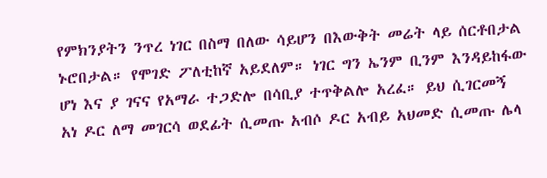የምክንያትን ንጥረ ነገር በስማ በለው ሳይሆን በእውቅት መሬት ላይ ሰርቶበታል ኑሮበታል። የሞገድ ፖለቲከኛ አይደለም። ነገር ግን ኤንም ቢንም እንዳይከፋው ሆነ እና ያ ገናና የአማራ ተጋድሎ በሳቢያ ተጥቅልሎ አረፈ። ይህ ሲገርመኝ አነ ዶር ለማ መገርሳ ወደፊት ሲመጡ አብሶ ዶር አብይ አህመድ ሲመጡ ሌላ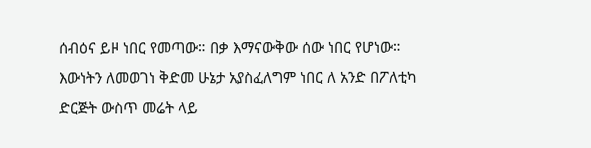ሰብዕና ይዞ ነበር የመጣው። በቃ እማናውቅው ሰው ነበር የሆነው። እውነትን ለመወገነ ቅድመ ሁኔታ አያስፈለግም ነበር ለ አንድ በፖለቲካ ድርጅት ውስጥ መሬት ላይ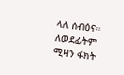ላለ ሰብዕና። ለወደፊትም ሚዛን ፋክት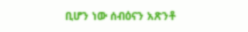ቢሆን ነው ሰብዕናን አጽንቶ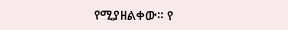የሚያዘልቀው። የ